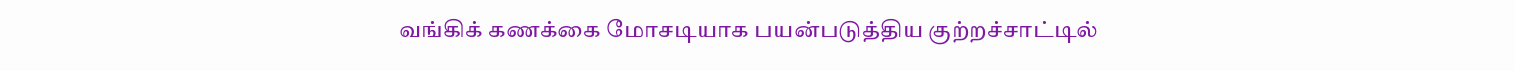வங்கிக் கணக்கை மோசடியாக பயன்படுத்திய குற்றச்சாட்டில்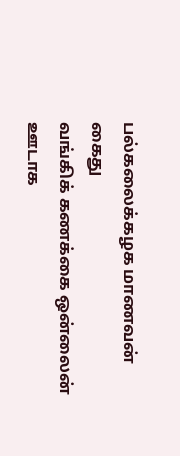பல்கலைக்கழக மாணவன் கைது
வங்கிக் கணக்கை ஒன்லைன் ஊடாக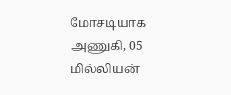மோசடியாக அணுகி, 05 மில்லியன்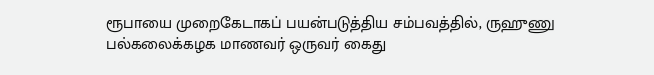ரூபாயை முறைகேடாகப் பயன்படுத்திய சம்பவத்தில், ருஹுணு பல்கலைக்கழக மாணவர் ஒருவர் கைது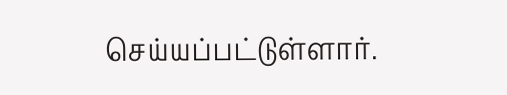செய்யப்பட்டுள்ளார்.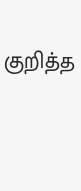குறித்த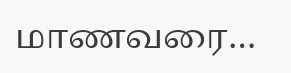மாணவரை…